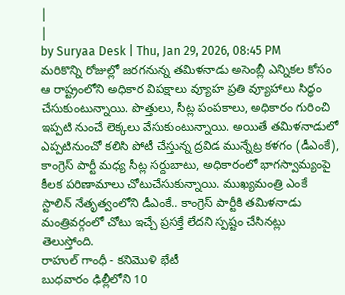|
|
by Suryaa Desk | Thu, Jan 29, 2026, 08:45 PM
మరికొన్ని రోజుల్లో జరగనున్న తమిళనాడు అసెంబ్లీ ఎన్నికల కోసం ఆ రాష్ట్రంలోని అధికార విపక్షాలు వ్యూహ ప్రతి వ్యూహాలు సిద్ధం చేసుకుంటున్నాయి. పొత్తులు, సీట్ల పంపకాలు, అధికారం గురించి ఇప్పటి నుంచే లెక్కలు వేసుకుంటున్నాయి. అయితే తమిళనాడులో ఎప్పటినుంచో కలిసి పోటీ చేస్తున్న ద్రవిడ మున్నేట్ర కళగం (డీఎంకే), కాంగ్రెస్ పార్టీ మధ్య సీట్ల సర్దుబాటు, అధికారంలో భాగస్వామ్యంపై కీలక పరిణామాలు చోటుచేసుకున్నాయి. ముఖ్యమంత్రి ఎంకే స్టాలిన్ నేతృత్వంలోని డీఎంకే.. కాంగ్రెస్ పార్టీకి తమిళనాడు మంత్రివర్గంలో చోటు ఇచ్చే ప్రసక్తే లేదని స్పష్టం చేసినట్లు తెలుస్తోంది.
రాహుల్ గాంధీ - కనిమొళి భేటీ
బుధవారం ఢిల్లీలోని 10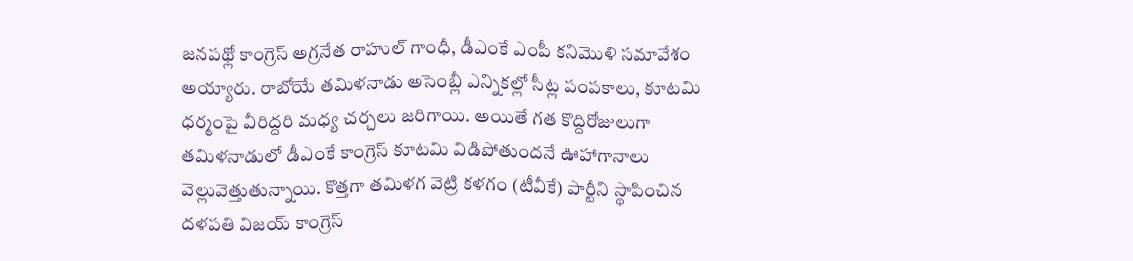జనపథ్లో కాంగ్రెస్ అగ్రనేత రాహుల్ గాంధీ, డీఎంకే ఎంపీ కనిమొళి సమావేశం అయ్యారు. రాబోయే తమిళనాడు అసెంబ్లీ ఎన్నికల్లో సీట్ల పంపకాలు, కూటమి ధర్మంపై వీరిద్దరి మధ్య చర్చలు జరిగాయి. అయితే గత కొద్దిరోజులుగా తమిళనాడులో డీఎంకే కాంగ్రెస్ కూటమి విడిపోతుందనే ఊహాగానాలు వెల్లువెత్తుతున్నాయి. కొత్తగా తమిళగ వెట్రి కళగం (టీవీకే) పార్టీని స్థాపించిన దళపతి విజయ్ కాంగ్రెస్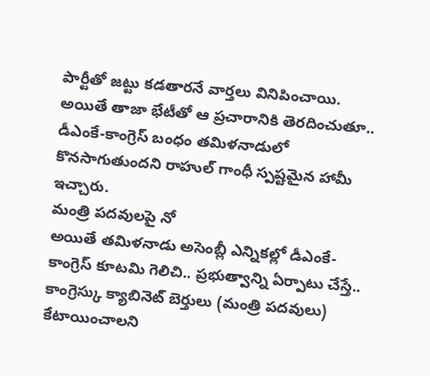పార్టీతో జట్టు కడతారనే వార్తలు వినిపించాయి. అయితే తాజా భేటీతో ఆ ప్రచారానికి తెరదించుతూ.. డీఎంకే-కాంగ్రెస్ బంధం తమిళనాడులో కొనసాగుతుందని రాహుల్ గాంధీ స్పష్టమైన హామీ ఇచ్చారు.
మంత్రి పదవులపై నో
అయితే తమిళనాడు అసెంబ్లీ ఎన్నికల్లో డీఎంకే-కాంగ్రెస్ కూటమి గెలిచి.. ప్రభుత్వాన్ని ఏర్పాటు చేస్తే.. కాంగ్రెస్కు క్యాబినెట్ బెర్తులు (మంత్రి పదవులు) కేటాయించాలని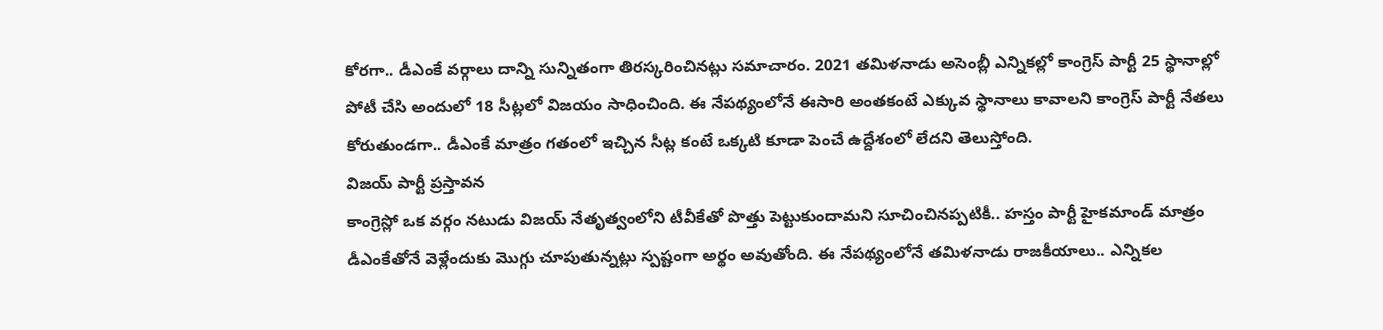కోరగా.. డీఎంకే వర్గాలు దాన్ని సున్నితంగా తిరస్కరించినట్లు సమాచారం. 2021 తమిళనాడు అసెంబ్లీ ఎన్నికల్లో కాంగ్రెస్ పార్టీ 25 స్థానాల్లో పోటీ చేసి అందులో 18 సీట్లలో విజయం సాధించింది. ఈ నేపథ్యంలోనే ఈసారి అంతకంటే ఎక్కువ స్థానాలు కావాలని కాంగ్రెస్ పార్టీ నేతలు కోరుతుండగా.. డీఎంకే మాత్రం గతంలో ఇచ్చిన సీట్ల కంటే ఒక్కటి కూడా పెంచే ఉద్దేశంలో లేదని తెలుస్తోంది.
విజయ్ పార్టీ ప్రస్తావన
కాంగ్రెస్లో ఒక వర్గం నటుడు విజయ్ నేతృత్వంలోని టీవీకేతో పొత్తు పెట్టుకుందామని సూచించినప్పటికీ.. హస్తం పార్టీ హైకమాండ్ మాత్రం డీఎంకేతోనే వెళ్లేందుకు మొగ్గు చూపుతున్నట్లు స్పష్టంగా అర్థం అవుతోంది. ఈ నేపథ్యంలోనే తమిళనాడు రాజకీయాలు.. ఎన్నికల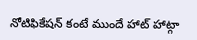నోటిఫికేషన్ కంటే ముందే హాట్ హాట్గా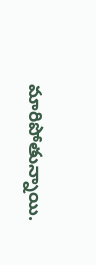మారిపోతున్నాయి.